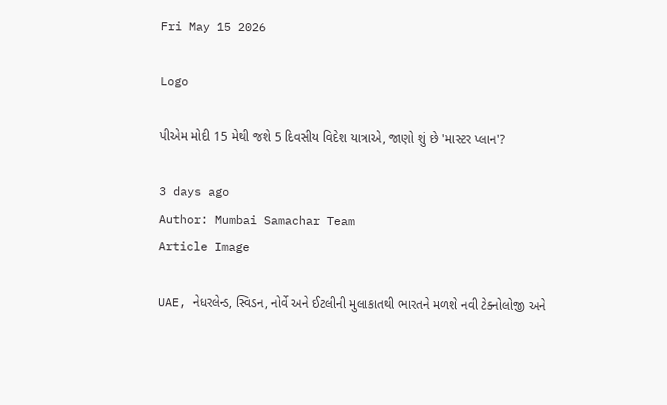Fri May 15 2026

Logo

પીએમ મોદી 15 મેથી જશે 5 દિવસીય વિદેશ યાત્રાએ, જાણો શું છે 'માસ્ટર પ્લાન'?

3 days ago
Author: Mumbai Samachar Team
Article Image

UAE, નેધરલેન્ડ, સ્વિડન, નોર્વે અને ઈટલીની મુલાકાતથી ભારતને મળશે નવી ટેક્નોલોજી અને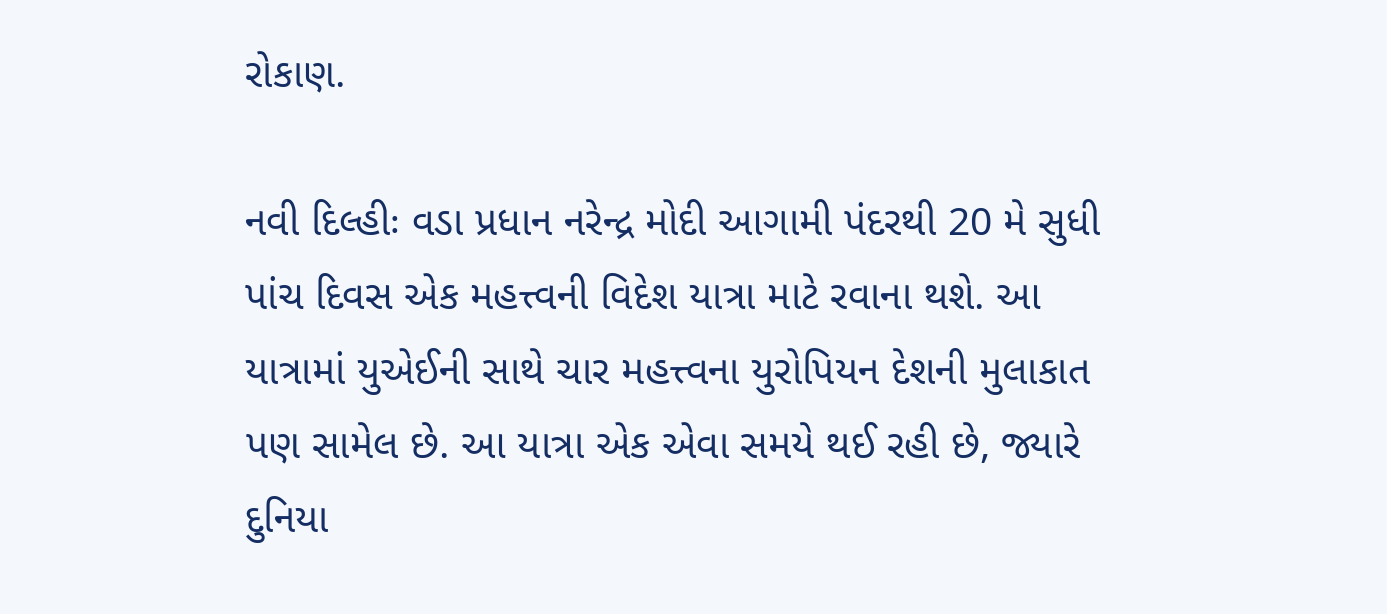રોકાણ.

નવી દિલ્હીઃ વડા પ્રધાન નરેન્દ્ર મોદી આગામી પંદરથી 20 મે સુધી પાંચ દિવસ એક મહત્ત્વની વિદેશ યાત્રા માટે રવાના થશે. આ યાત્રામાં યુએઈની સાથે ચાર મહત્ત્વના યુરોપિયન દેશની મુલાકાત પણ સામેલ છે. આ યાત્રા એક એવા સમયે થઈ રહી છે, જ્યારે દુનિયા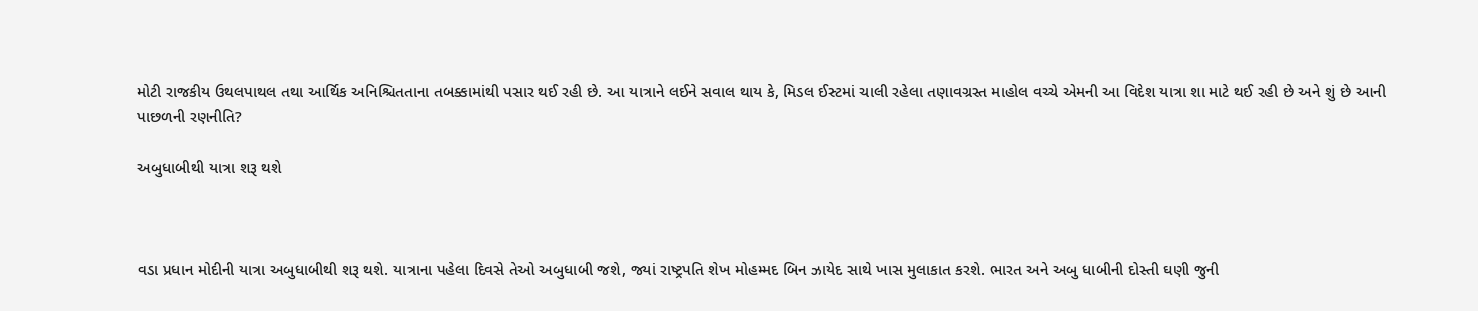મોટી રાજકીય ઉથલપાથલ તથા આર્થિક અનિશ્ચિતતાના તબક્કામાંથી પસાર થઈ રહી છે. આ યાત્રાને લઈને સવાલ થાય કે, મિડલ ઈસ્ટમાં ચાલી રહેલા તણાવગ્રસ્ત માહોલ વચ્ચે એમની આ વિદેશ યાત્રા શા માટે થઈ રહી છે અને શું છે આની પાછળની રણનીતિ?

અબુધાબીથી યાત્રા શરૂ થશે



વડા પ્રધાન મોદીની યાત્રા અબુધાબીથી શરૂ થશે. યાત્રાના પહેલા દિવસે તેઓ અબુધાબી જશે, જ્યાં રાષ્ટ્રપતિ શેખ મોહમ્મદ બિન ઝાયેદ સાથે ખાસ મુલાકાત કરશે. ભારત અને અબુ ધાબીની દોસ્તી ઘણી જુની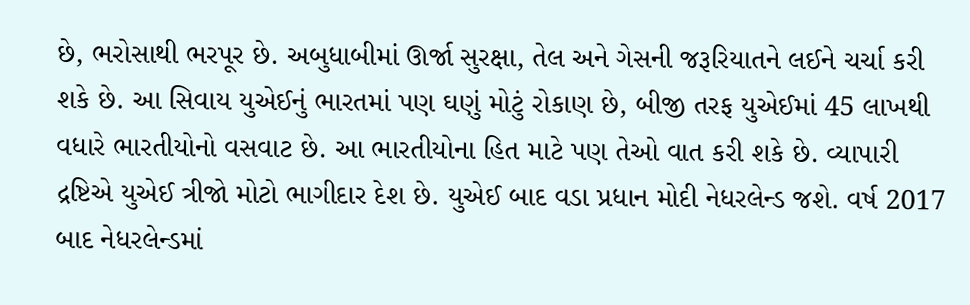છે, ભરોસાથી ભરપૂર છે. અબુધાબીમાં ઊર્જા સુરક્ષા, તેલ અને ગેસની જરૂરિયાતને લઈને ચર્ચા કરી શકે છે. આ સિવાય યુએઈનું ભારતમાં પણ ઘણું મોટું રોકાણ છે, બીજી તરફ યુએઈમાં 45 લાખથી વધારે ભારતીયોનો વસવાટ છે. આ ભારતીયોના હિત માટે પણ તેઓ વાત કરી શકે છે. વ્યાપારી દ્રષ્ટિએ યુએઈ ત્રીજો મોટો ભાગીદાર દેશ છે. યુએઈ બાદ વડા પ્રધાન મોદી નેધરલેન્ડ જશે. વર્ષ 2017 બાદ નેધરલેન્ડમાં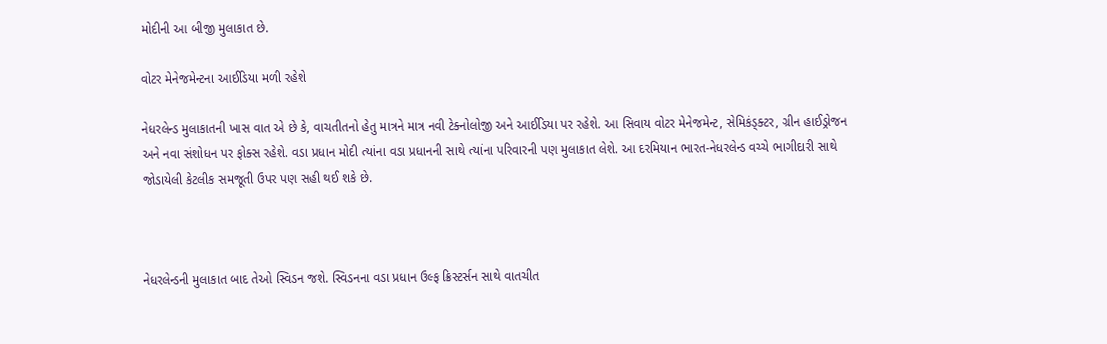મોદીની આ બીજી મુલાકાત છે.

વોટર મેનેજમેન્ટના આઈડિયા મળી રહેશે

નેધરલેન્ડ મુલાકાતની ખાસ વાત એ છે કે, વાચતીતનો હેતુ માત્રને માત્ર નવી ટેક્નોલોજી અને આઈડિયા પર રહેશે. આ સિવાય વોટર મેનેજમેન્ટ, સેમિકંડ્ક્ટર, ગ્રીન હાઈડ્રોજન અને નવા સંશોધન પર ફોક્સ રહેશે. વડા પ્રધાન મોદી ત્યાંના વડા પ્રધાનની સાથે ત્યાંના પરિવારની પણ મુલાકાત લેશે. આ દરમિયાન ભારત-નેધરલેન્ડ વચ્ચે ભાગીદારી સાથે જોડાયેલી કેટલીક સમજૂતી ઉપર પણ સહી થઈ શકે છે.



નેધરલેન્ડની મુલાકાત બાદ તેઓ સ્વિડન જશે. સ્વિડનના વડા પ્રધાન ઉલ્ફ ક્રિસ્ટર્સન સાથે વાતચીત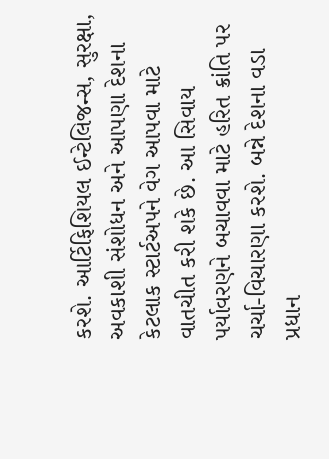કરશે. આર્ટિફિશિયલ ઈન્ટેલિજન્સ, સુરક્ષા, અવકાશી સંશોધન અને આપણા દેશના કેટલાક સ્ટાર્ટઅપને વેગ આપવા માટે વાતચીત કરી શકે છે. આ સિવાય પર્યાવરણને બચાવવા માટે હરિત ક્રાંતિ પર ચર્ચા-વિચારણા કરશે. બન્ને દેશના વડા પ્રધાન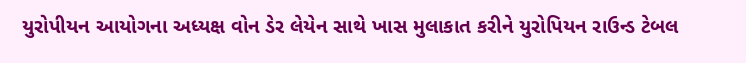યુરોપીયન આયોગના અધ્યક્ષ વોન ડેર લેયેન સાથે ખાસ મુલાકાત કરીને યુરોપિયન રાઉન્ડ ટેબલ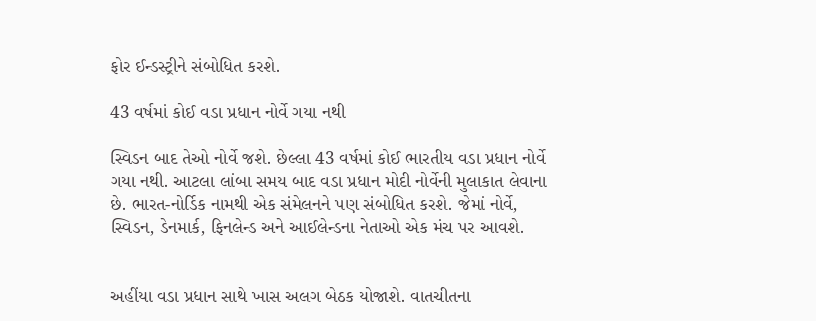ફોર ઈન્ડસ્ટ્રીને સંબોધિત કરશે.

43 વર્ષમાં કોઈ વડા પ્રધાન નોર્વે ગયા નથી

સ્વિડન બાદ તેઓ નોર્વે જશે. છેલ્લા 43 વર્ષમાં કોઈ ભારતીય વડા પ્રધાન નોર્વે ગયા નથી. આટલા લાંબા સમય બાદ વડા પ્રધાન મોદી નોર્વેની મુલાકાત લેવાના છે. ભારત-નોર્ડિક નામથી એક સંમેલનને પણ સંબોધિત કરશે. જેમાં નોર્વે, સ્વિડન, ડેનમાર્ક, ફિનલેન્ડ અને આઈલેન્ડના નેતાઓ એક મંચ પર આવશે.


અહીંયા વડા પ્રધાન સાથે ખાસ અલગ બેઠક યોજાશે. વાતચીતના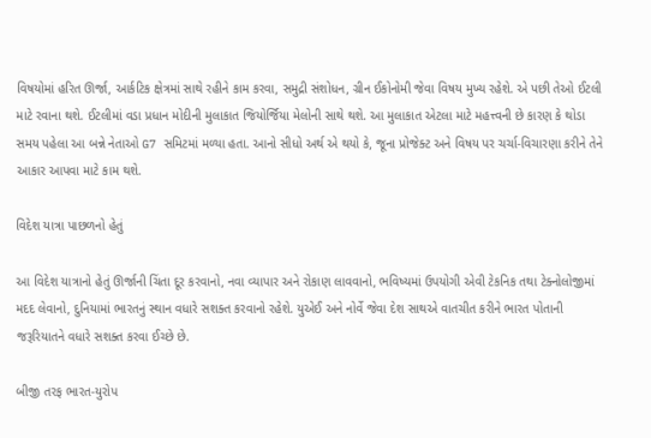વિષયોમાં હરિત ઊર્જા, આર્કટિક ક્ષેત્રમાં સાથે રહીને કામ કરવા, સમુદ્રી સંશોધન, ગ્રીન ઈકોનોમી જેવા વિષય મુખ્ય રહેશે. એ પછી તેઓ ઈટલી માટે રવાના થશે. ઈટલીમાં વડા પ્રધાન મોદીની મુલાકાત જિયોર્જિયા મેલોની સાથે થશે. આ મુલાકાત એટલા માટે મહત્ત્વની છે કારણ કે થોડા સમય પહેલા આ બન્ને નેતાઓ G7 સમિટમાં મળ્યા હતા. આનો સીધો અર્થ એ થયો કે, જૂના પ્રોજેક્ટ અને વિષય પર ચર્ચા-વિચારણા કરીને તેને આકાર આપવા માટે કામ થશે.

વિદેશ યાત્રા પાછળનો હેતું

આ વિદેશ યાત્રાનો હેતું ઊર્જાની ચિંતા દૂર કરવાનો, નવા વ્યાપાર અને રોકાણ લાવવાનો, ભવિષ્યમાં ઉપયોગી એવી ટેકનિક તથા ટેક્નોલોજીમાં મદદ લેવાનો, દુનિયામાં ભારતનું સ્થાન વધારે સશક્ત કરવાનો રહેશે. યુએઈ અને નોર્વે જેવા દેશ સાથએ વાતચીત કરીને ભારત પોતાની જરૂરિયાતને વધારે સશક્ત કરવા ઈચ્છે છે.

બીજી તરફ ભારત-યુરોપ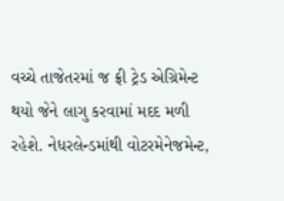વચ્ચે તાજેતરમાં જ ફ્રી ટ્રેડ એગ્રિમેન્ટ થયો જેને લાગુ કરવામાં મદદ મળી રહેશે. નેધરલેન્ડમાંથી વોટરમેનેજમેન્ટ,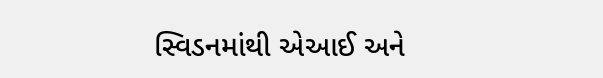સ્વિડનમાંથી એઆઈ અને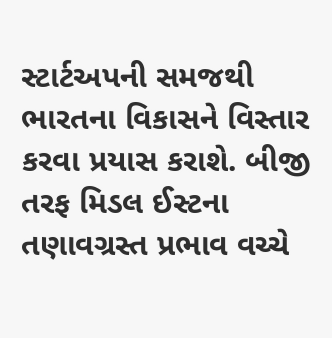સ્ટાર્ટઅપની સમજથી ભારતના વિકાસને વિસ્તાર કરવા પ્રયાસ કરાશે. બીજી તરફ મિડલ ઈસ્ટના તણાવગ્રસ્ત પ્રભાવ વચ્ચે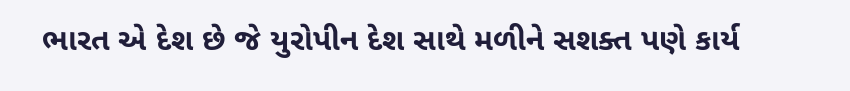ભારત એ દેશ છે જે યુરોપીન દેશ સાથે મળીને સશક્ત પણે કાર્ય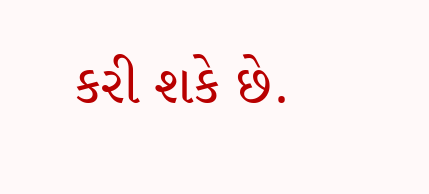કરી શકે છે.